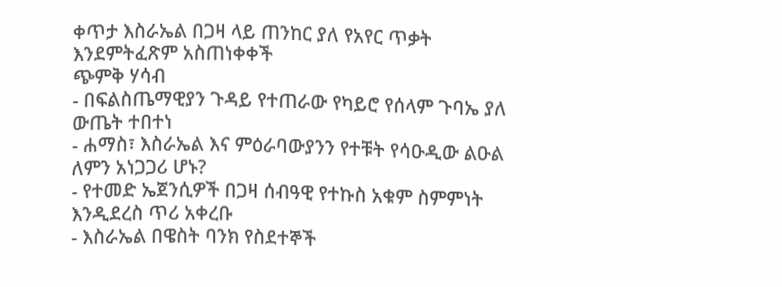ቀጥታ እስራኤል በጋዛ ላይ ጠንከር ያለ የአየር ጥቃት እንደምትፈጽም አስጠነቀቀች
ጭምቅ ሃሳብ
- በፍልስጤማዊያን ጉዳይ የተጠራው የካይሮ የሰላም ጉባኤ ያለ ውጤት ተበተነ
- ሐማስ፣ እስራኤል እና ምዕራባውያንን የተቹት የሳዑዲው ልዑል ለምን አነጋጋሪ ሆኑ?
- የተመድ ኤጀንሲዎች በጋዛ ሰብዓዊ የተኩስ አቁም ስምምነት እንዲደረስ ጥሪ አቀረቡ
- እስራኤል በዌስት ባንክ የስደተኞች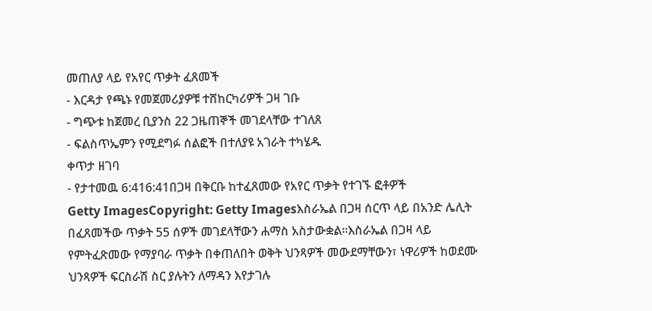መጠለያ ላይ የአየር ጥቃት ፈጸመች
- እርዳታ የጫኑ የመጀመሪያዎቹ ተሸከርካሪዎች ጋዛ ገቡ
- ግጭቱ ከጀመረ ቢያንስ 22 ጋዜጠኞች መገደላቸው ተገለጸ
- ፍልስጥኤምን የሚደግፉ ሰልፎች በተለያዩ አገራት ተካሄዱ
ቀጥታ ዘገባ
- የታተመዉ 6:416:41በጋዛ በቅርቡ ከተፈጸመው የአየር ጥቃት የተገኙ ፎቶዎች
Getty ImagesCopyright: Getty Imagesእስራኤል በጋዛ ሰርጥ ላይ በአንድ ሌሊት በፈጸመችው ጥቃት 55 ሰዎች መገደላቸውን ሐማስ አስታውቋል።እስራኤል በጋዛ ላይ የምትፈጽመው የማያባራ ጥቃት በቀጠለበት ወቅት ህንጻዎች መውደማቸውን፣ ነዋሪዎች ከወደሙ ህንጻዎች ፍርስራሽ ስር ያሉትን ለማዳን እየታገሉ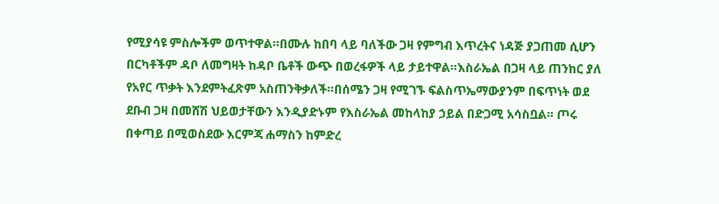የሚያሳዩ ምስሎችም ወጥተዋል።በሙሉ ከበባ ላይ ባለችው ጋዛ የምግብ እጥረትና ነዳጅ ያጋጠመ ሲሆን በርካቶችም ዳቦ ለመግዛት ከዳቦ ቤቶች ውጭ በወረፋዎች ላይ ታይተዋል።እስራኤል በጋዛ ላይ ጠንከር ያለ የአየር ጥቃት እንደምትፈጽም አስጠንቅቃለች።በሰሜን ጋዛ የሚገኙ ፍልስጥኤማውያንም በፍጥነት ወደ ደቡብ ጋዛ በመሸሽ ህይወታቸውን እንዲያድኑም የእስራኤል መከላከያ ኃይል በድጋሚ አሳስቧል። ጦሩ በቀጣይ በሚወስደው እርምጃ ሐማስን ከምድረ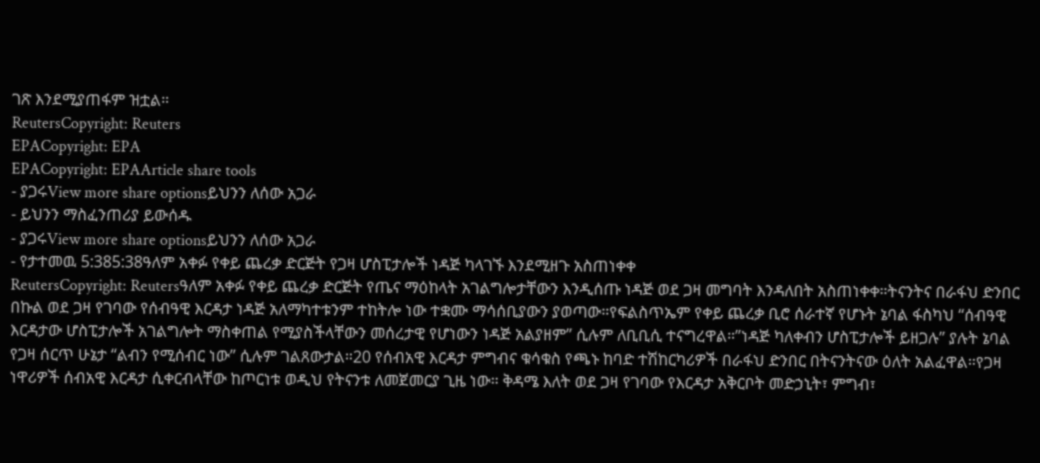ገጽ እንደሚያጠፋም ዝቷል።
ReutersCopyright: Reuters
EPACopyright: EPA
EPACopyright: EPAArticle share tools
- ያጋሩView more share optionsይህንን ለሰው አጋራ
- ይህንን ማስፈንጠሪያ ይውሰዱ
- ያጋሩView more share optionsይህንን ለሰው አጋራ
- የታተመዉ 5:385:38ዓለም አቀፉ የቀይ ጨረቃ ድርጅት የጋዛ ሆስፒታሎች ነዳጅ ካላገኙ እንደሚዘጉ አስጠነቀቀ
ReutersCopyright: Reutersዓለም አቀፉ የቀይ ጨረቃ ድርጅት የጤና ማዕከላት አገልግሎታቸውን እንዲሰጡ ነዳጅ ወደ ጋዛ መግባት እንዳለበት አስጠነቀቀ።ትናንትና በራፋህ ድንበር በኩል ወደ ጋዛ የገባው የሰብዓዊ እርዳታ ነዳጅ አለማካተቱንም ተከትሎ ነው ተቋሙ ማሳሰቢያውን ያወጣው።የፍልስጥኤም የቀይ ጨረቃ ቢሮ ሰራተኛ የሆኑት ኔባል ፋስካህ “ሰብዓዊ እርዳታው ሆስፒታሎች አገልግሎት ማስቀጠል የሚያስችላቸውን መሰረታዊ የሆነውን ነዳጅ አልያዘም” ሲሉም ለቢቢሲ ተናግረዋል።”ነዳጅ ካለቀብን ሆስፒታሎች ይዘጋሉ” ያሉት ኔባል የጋዛ ሰርጥ ሁኔታ “ልብን የሚሰብር ነው” ሲሉም ገልጸውታል።20 የሰብአዊ እርዳታ ምግብና ቁሳቁስ የጫኑ ከባድ ተሽከርካሪዎች በራፋህ ድንበር በትናንትናው ዕለት አልፈዋል።የጋዛ ነዋሪዎች ሰብአዊ እርዳታ ሲቀርብላቸው ከጦርነቱ ወዲህ የትናንቱ ለመጀመርያ ጊዜ ነው። ቅዳሜ እለት ወደ ጋዛ የገባው የእርዳታ አቅርቦት መድኃኒት፣ ምግብ፣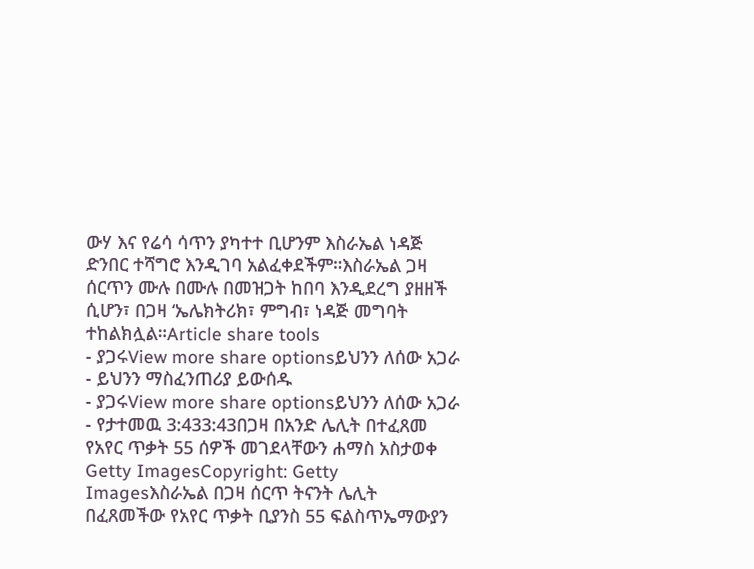ውሃ እና የሬሳ ሳጥን ያካተተ ቢሆንም እስራኤል ነዳጅ ድንበር ተሻግሮ እንዲገባ አልፈቀደችም።እስራኤል ጋዛ ሰርጥን ሙሉ በሙሉ በመዝጋት ከበባ እንዲደረግ ያዘዘች ሲሆን፣ በጋዛ ‘ኤሌክትሪክ፣ ምግብ፣ ነዳጅ መግባት ተከልክሏል።Article share tools
- ያጋሩView more share optionsይህንን ለሰው አጋራ
- ይህንን ማስፈንጠሪያ ይውሰዱ
- ያጋሩView more share optionsይህንን ለሰው አጋራ
- የታተመዉ 3:433:43በጋዛ በአንድ ሌሊት በተፈጸመ የአየር ጥቃት 55 ሰዎች መገደላቸውን ሐማስ አስታወቀ
Getty ImagesCopyright: Getty Imagesእስራኤል በጋዛ ሰርጥ ትናንት ሌሊት በፈጸመችው የአየር ጥቃት ቢያንስ 55 ፍልስጥኤማውያን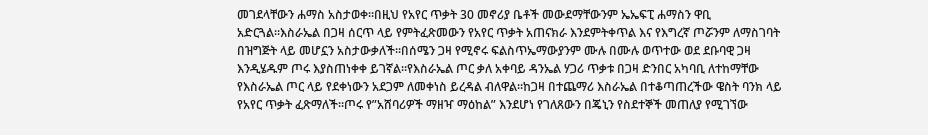መገደላቸውን ሐማስ አስታወቀ።በዚህ የአየር ጥቃት 30 መኖሪያ ቤቶች መውደማቸውንም ኤኤፍፒ ሐማስን ዋቢ አድርጓል።እስራኤል በጋዛ ሰርጥ ላይ የምትፈጽመውን የአየር ጥቃት አጠናክራ እንደምትቀጥል እና የእግረኛ ጦሯንም ለማስገባት በዝግጅት ላይ መሆኗን አስታውቃለች።በሰሜን ጋዛ የሚኖሩ ፍልስጥኤማውያንም ሙሉ በሙሉ ወጥተው ወደ ደቡባዊ ጋዛ እንዲሄዱም ጦሩ እያስጠነቀቀ ይገኛል።የእስራኤል ጦር ቃለ አቀባይ ዳንኤል ሃጋሪ ጥቃቱ በጋዛ ድንበር አካባቢ ለተከማቸው የእስራኤል ጦር ላይ የደቀነውን አደጋም ለመቀነስ ይረዳል ብለዋል።ከጋዛ በተጨማሪ እስራኤል በተቆጣጠረችው ዌስት ባንክ ላይ የአየር ጥቃት ፈጽማለች።ጦሩ የ”አሸባሪዎች ማዘዣ ማዕከል” እንደሆነ የገለጸውን በጄኒን የስደተኞች መጠለያ የሚገኘው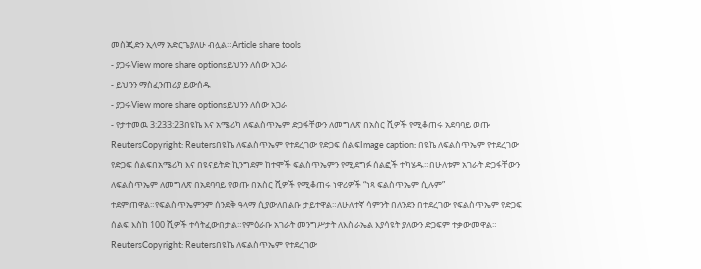መስጂድን ኢላማ አድርጌያለሁ ብሏል።Article share tools
- ያጋሩView more share optionsይህንን ለሰው አጋራ
- ይህንን ማስፈንጠሪያ ይውሰዱ
- ያጋሩView more share optionsይህንን ለሰው አጋራ
- የታተመዉ 3:233:23በዩኬ እና አሜሪካ ለፍልስጥኤም ድጋፋቸውን ለመግለጽ በአስር ሺዎች የሚቆጠሩ አደባባይ ወጡ
ReutersCopyright: Reutersበዩኬ ለፍልስጥኤም የተደረገው የድጋፍ ሰልፍImage caption: በዩኬ ለፍልስጥኤም የተደረገው የድጋፍ ሰልፍበአሜሪካ እና በዩናይትድ ኪንግደም ከተሞች ፍልስጥኤምን የሚደግፉ ሰልፎች ተካሄዱ።በሁለቱም አገራት ድጋፋቸውን ለፍልስጥኤም ለመግለጽ በአደባባይ የወጡ በአስር ሺዎች የሚቆጠሩ ነዋሪዎች “ነጻ ፍልስጥኤም ሲሉም” ተደምጠዋል።የፍልስጥኤምንም ሰንደቅ ዓላማ ሲያውለበልቡ ታይተዋል።ለሁለተኛ ሳምንት በለንደን በተደረገው የፍልስጥኤም የድጋፍ ሰልፍ እስከ 100 ሺዎች ተሳትፈውበታል።የምዕራቡ አገራት መንግሥታት ለእስራኤል እያሳዩት ያለውን ድጋፍም ተቃውመዋል።
ReutersCopyright: Reutersበዩኬ ለፍልስጥኤም የተደረገው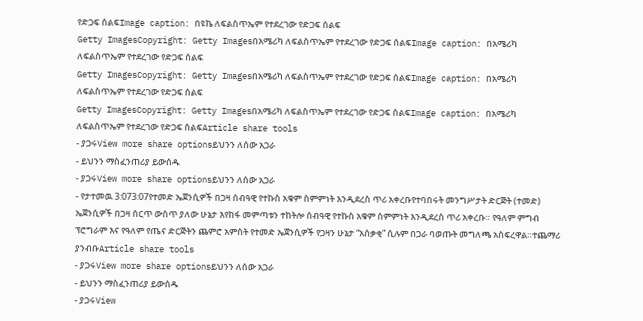የድጋፍ ሰልፍImage caption: በዩኬ ለፍልስጥኤም የተደረገው የድጋፍ ሰልፍ
Getty ImagesCopyright: Getty Imagesበአሜሪካ ለፍልስጥኤም የተደረገው የድጋፍ ሰልፍImage caption: በአሜሪካ ለፍልስጥኤም የተደረገው የድጋፍ ሰልፍ
Getty ImagesCopyright: Getty Imagesበአሜሪካ ለፍልስጥኤም የተደረገው የድጋፍ ሰልፍImage caption: በአሜሪካ ለፍልስጥኤም የተደረገው የድጋፍ ሰልፍ
Getty ImagesCopyright: Getty Imagesበአሜሪካ ለፍልስጥኤም የተደረገው የድጋፍ ሰልፍImage caption: በአሜሪካ ለፍልስጥኤም የተደረገው የድጋፍ ሰልፍArticle share tools
- ያጋሩView more share optionsይህንን ለሰው አጋራ
- ይህንን ማስፈንጠሪያ ይውሰዱ
- ያጋሩView more share optionsይህንን ለሰው አጋራ
- የታተመዉ 3:073:07የተመድ ኤጀንሲዎች በጋዛ ሰብዓዊ የተኩስ አቁም ስምምነት እንዲደረስ ጥሪ አቀረቡየተባበሩት መንግሥታት ድርጅት (ተመድ) ኤጀንሲዎች በጋዛ ሰርጥ ውስጥ ያለው ሁኔታ እየከፋ መምጣቱን ተከትሎ ሰብዓዊ የተኩስ አቁም ስምምነት እንዲደረስ ጥሪ አቀረቡ። የዓለም ምግብ ፕሮግራም እና የዓለም የጤና ድርጅትን ጨምሮ አምስት የተመድ ኤጀንሲዎች የጋዛን ሁኔታ “አሰቃቂ” ሲሉም በጋራ ባወጡት መግለጫ አስፍረዋል።ተጨማሪ ያንብቡArticle share tools
- ያጋሩView more share optionsይህንን ለሰው አጋራ
- ይህንን ማስፈንጠሪያ ይውሰዱ
- ያጋሩView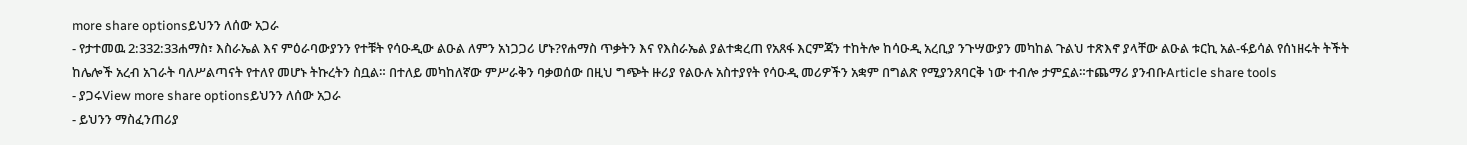more share optionsይህንን ለሰው አጋራ
- የታተመዉ 2:332:33ሐማስ፣ እስራኤል እና ምዕራባውያንን የተቹት የሳዑዲው ልዑል ለምን አነጋጋሪ ሆኑ?የሐማስ ጥቃትን እና የእስራኤል ያልተቋረጠ የአጸፋ እርምጃን ተከትሎ ከሳዑዲ አረቢያ ንጉሣውያን መካከል ጉልህ ተጽእኖ ያላቸው ልዑል ቱርኪ አል-ፋይሳል የሰነዘሩት ትችት ከሌሎች አረብ አገራት ባለሥልጣናት የተለየ መሆኑ ትኩረትን ስቧል። በተለይ መካከለኛው ምሥራቅን ባቃወሰው በዚህ ግጭት ዙሪያ የልዑሉ አስተያየት የሳዑዲ መሪዎችን አቋም በግልጽ የሚያንጸባርቅ ነው ተብሎ ታምኗል።ተጨማሪ ያንብቡArticle share tools
- ያጋሩView more share optionsይህንን ለሰው አጋራ
- ይህንን ማስፈንጠሪያ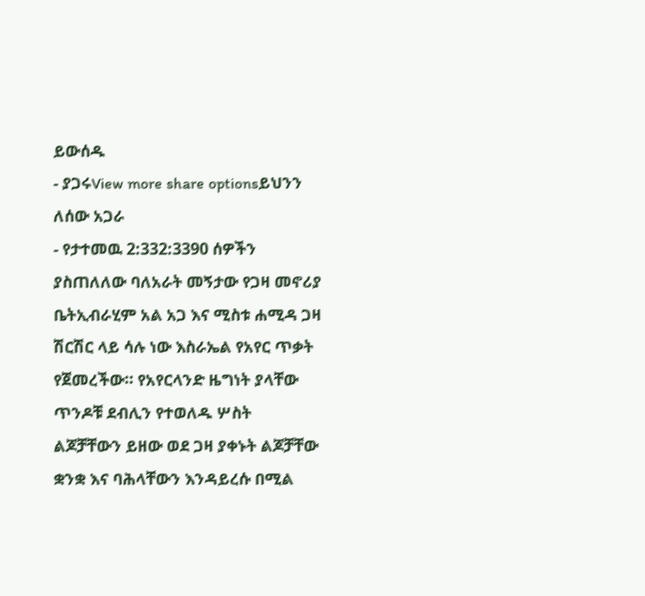ይውሰዱ
- ያጋሩView more share optionsይህንን ለሰው አጋራ
- የታተመዉ 2:332:3390 ሰዎችን ያስጠለለው ባለአራት መኝታው የጋዛ መኖሪያ ቤትኢብራሂም አል አጋ እና ሚስቱ ሐሚዳ ጋዛ ሽርሽር ላይ ሳሉ ነው እስራኤል የአየር ጥቃት የጀመረችው። የአየርላንድ ዜግነት ያላቸው ጥንዶቹ ደብሊን የተወለዱ ሦስት ልጆቻቸውን ይዘው ወደ ጋዛ ያቀኑት ልጆቻቸው ቋንቋ እና ባሕላቸውን እንዳይረሱ በሚል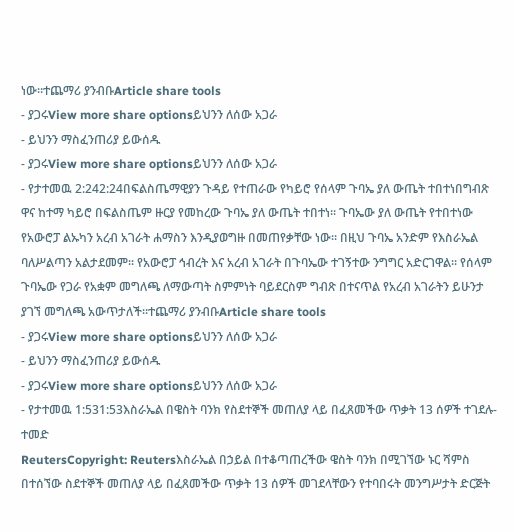ነው።ተጨማሪ ያንብቡArticle share tools
- ያጋሩView more share optionsይህንን ለሰው አጋራ
- ይህንን ማስፈንጠሪያ ይውሰዱ
- ያጋሩView more share optionsይህንን ለሰው አጋራ
- የታተመዉ 2:242:24በፍልስጤማዊያን ጉዳይ የተጠራው የካይሮ የሰላም ጉባኤ ያለ ውጤት ተበተነበግብጽ ዋና ከተማ ካይሮ በፍልስጤም ዙርያ የመከረው ጉባኤ ያለ ውጤት ተበተነ። ጉባኤው ያለ ውጤት የተበተነው የአውሮፓ ልኡካን አረብ አገራት ሐማስን እንዲያወግዙ በመጠየቃቸው ነው። በዚህ ጉባኤ አንድም የእስራኤል ባለሥልጣን አልታደመም። የአውሮፓ ኅብረት እና አረብ አገራት በጉባኤው ተገኝተው ንግግር አድርገዋል። የሰላም ጉባኤው የጋራ የአቋም መግለጫ ለማውጣት ስምምነት ባይደርስም ግብጽ በተናጥል የአረብ አገራትን ይሁንታ ያገኘ መግለጫ አውጥታለች።ተጨማሪ ያንብቡArticle share tools
- ያጋሩView more share optionsይህንን ለሰው አጋራ
- ይህንን ማስፈንጠሪያ ይውሰዱ
- ያጋሩView more share optionsይህንን ለሰው አጋራ
- የታተመዉ 1:531:53እስራኤል በዌስት ባንክ የስደተኞች መጠለያ ላይ በፈጸመችው ጥቃት 13 ሰዎች ተገደሉ- ተመድ
ReutersCopyright: Reutersእስራኤል በኃይል በተቆጣጠረችው ዌስት ባንክ በሚገኘው ኑር ሻምስ በተሰኘው ስደተኞች መጠለያ ላይ በፈጸመችው ጥቃት 13 ሰዎች መገደላቸውን የተባበሩት መንግሥታት ድርጅት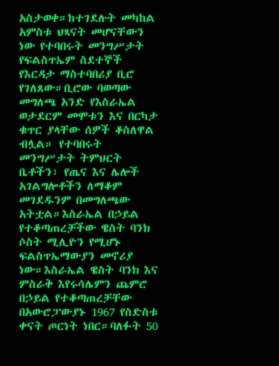አስታወቀ።ከተገደሉት መካከል አምስቱ ህጻናት መሆናቸውን ነው የተባበሩት መንግሥታት የፍልስጥኤም ስደተኞች የእርዳታ ማስተባበሪያ ቢሮ የገለጸው።ቢሮው ባወጣው መግለጫ አንድ የእስራኤል ወታደርም መሞቱን እና በርካታ ቁጥር ያላቸው ሰዎች ቆስለዋል ብሏል። የተባበሩት መንግሥታት ትምህርት ቤቶችን፣ የጤና እና ሌሎች አገልግሎቶችን ለማቆም መገደዱንም በመግለጫው አትቷል።እስራኤል በኃይል የተቆጣጠረቻችው ዌስት ባንክ ሶስት ሚሊዮን የሚሆኑ ፍልስጥኤማውያን መኖሪያ ነው።እስራኤል ዌስት ባንክ እና ምስራቅ እየሩሳሌምን ጨምሮ በኃይል የተቆጣጠረቻቸው በአውሮፓውያኑ 1967 የስድስቱ ቀናት ጦርነት ነበር።ባለፉት 50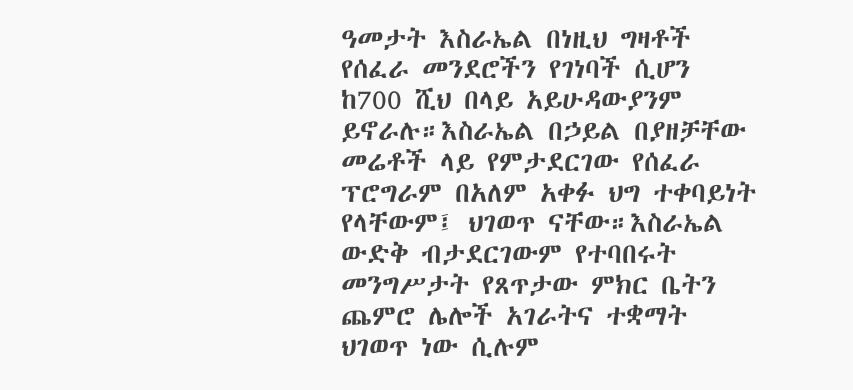ዓመታት እስራኤል በነዚህ ግዛቶች የሰፈራ መንደሮችን የገነባች ሲሆን ከ700 ሺህ በላይ አይሁዳውያንም ይኖራሉ።እስራኤል በኃይል በያዘቻቸው መሬቶች ላይ የምታደርገው የሰፈራ ፕሮግራም በአለም አቀፉ ህግ ተቀባይነት የላቸውም፤ ህገወጥ ናቸው።እስራኤል ውድቅ ብታደርገውም የተባበሩት መንግሥታት የጸጥታው ምክር ቤትን ጨምሮ ሌሎች አገራትና ተቋማት ህገወጥ ነው ሲሉም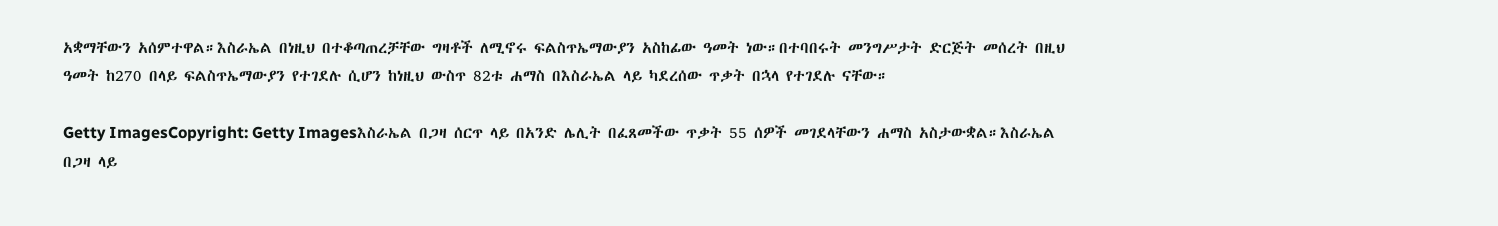አቋማቸውን አሰምተዋል።እስራኤል በነዚህ በተቆጣጠረቻቸው ግዛቶች ለሚኖሩ ፍልስጥኤማውያን አስከፊው ዓመት ነው።በተባበሩት መንግሥታት ድርጅት መሰረት በዚህ ዓመት ከ270 በላይ ፍልስጥኤማውያን የተገደሉ ሲሆን ከነዚህ ውስጥ 82ቱ ሐማስ በእስራኤል ላይ ካደረሰው ጥቃት በኋላ የተገደሉ ናቸው።

Getty ImagesCopyright: Getty Imagesእስራኤል በጋዛ ሰርጥ ላይ በአንድ ሌሊት በፈጸመችው ጥቃት 55 ሰዎች መገደላቸውን ሐማስ አስታውቋል።እስራኤል በጋዛ ላይ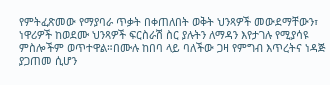የምትፈጽመው የማያባራ ጥቃት በቀጠለበት ወቅት ህንጻዎች መውደማቸውን፣ ነዋሪዎች ከወደሙ ህንጻዎች ፍርስራሽ ስር ያሉትን ለማዳን እየታገሉ የሚያሳዩ ምስሎችም ወጥተዋል።በሙሉ ከበባ ላይ ባለችው ጋዛ የምግብ እጥረትና ነዳጅ ያጋጠመ ሲሆን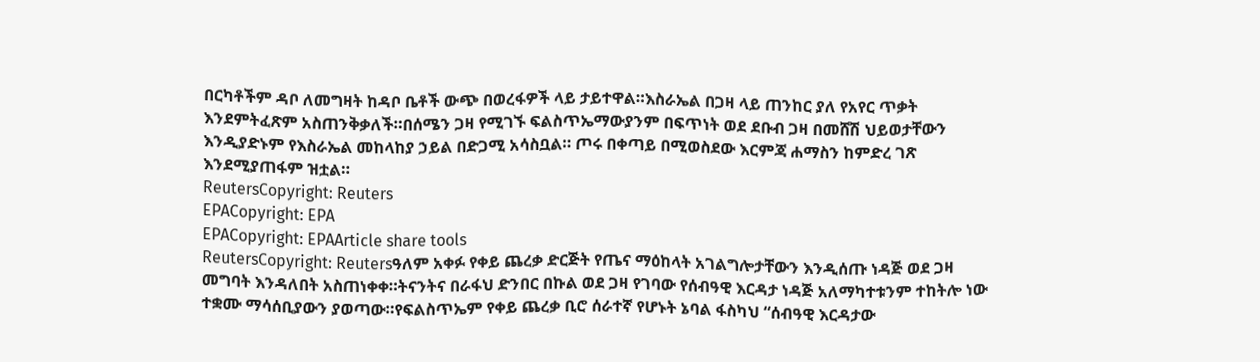በርካቶችም ዳቦ ለመግዛት ከዳቦ ቤቶች ውጭ በወረፋዎች ላይ ታይተዋል።እስራኤል በጋዛ ላይ ጠንከር ያለ የአየር ጥቃት እንደምትፈጽም አስጠንቅቃለች።በሰሜን ጋዛ የሚገኙ ፍልስጥኤማውያንም በፍጥነት ወደ ደቡብ ጋዛ በመሸሽ ህይወታቸውን እንዲያድኑም የእስራኤል መከላከያ ኃይል በድጋሚ አሳስቧል። ጦሩ በቀጣይ በሚወስደው እርምጃ ሐማስን ከምድረ ገጽ እንደሚያጠፋም ዝቷል።
ReutersCopyright: Reuters
EPACopyright: EPA
EPACopyright: EPAArticle share tools
ReutersCopyright: Reutersዓለም አቀፉ የቀይ ጨረቃ ድርጅት የጤና ማዕከላት አገልግሎታቸውን እንዲሰጡ ነዳጅ ወደ ጋዛ መግባት እንዳለበት አስጠነቀቀ።ትናንትና በራፋህ ድንበር በኩል ወደ ጋዛ የገባው የሰብዓዊ እርዳታ ነዳጅ አለማካተቱንም ተከትሎ ነው ተቋሙ ማሳሰቢያውን ያወጣው።የፍልስጥኤም የቀይ ጨረቃ ቢሮ ሰራተኛ የሆኑት ኔባል ፋስካህ “ሰብዓዊ እርዳታው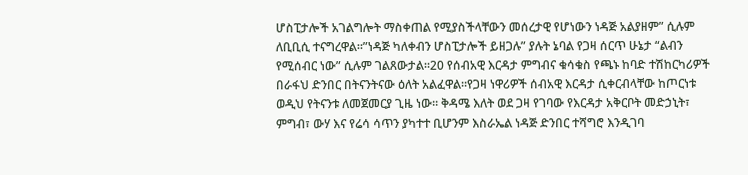ሆስፒታሎች አገልግሎት ማስቀጠል የሚያስችላቸውን መሰረታዊ የሆነውን ነዳጅ አልያዘም” ሲሉም ለቢቢሲ ተናግረዋል።”ነዳጅ ካለቀብን ሆስፒታሎች ይዘጋሉ” ያሉት ኔባል የጋዛ ሰርጥ ሁኔታ “ልብን የሚሰብር ነው” ሲሉም ገልጸውታል።20 የሰብአዊ እርዳታ ምግብና ቁሳቁስ የጫኑ ከባድ ተሽከርካሪዎች በራፋህ ድንበር በትናንትናው ዕለት አልፈዋል።የጋዛ ነዋሪዎች ሰብአዊ እርዳታ ሲቀርብላቸው ከጦርነቱ ወዲህ የትናንቱ ለመጀመርያ ጊዜ ነው። ቅዳሜ እለት ወደ ጋዛ የገባው የእርዳታ አቅርቦት መድኃኒት፣ ምግብ፣ ውሃ እና የሬሳ ሳጥን ያካተተ ቢሆንም እስራኤል ነዳጅ ድንበር ተሻግሮ እንዲገባ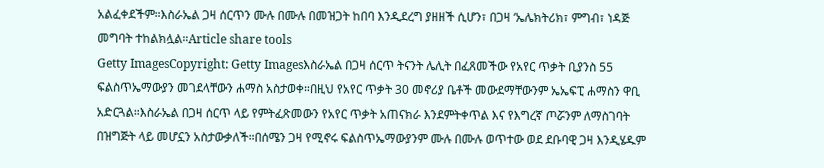አልፈቀደችም።እስራኤል ጋዛ ሰርጥን ሙሉ በሙሉ በመዝጋት ከበባ እንዲደረግ ያዘዘች ሲሆን፣ በጋዛ ‘ኤሌክትሪክ፣ ምግብ፣ ነዳጅ መግባት ተከልክሏል።Article share tools
Getty ImagesCopyright: Getty Imagesእስራኤል በጋዛ ሰርጥ ትናንት ሌሊት በፈጸመችው የአየር ጥቃት ቢያንስ 55 ፍልስጥኤማውያን መገደላቸውን ሐማስ አስታወቀ።በዚህ የአየር ጥቃት 30 መኖሪያ ቤቶች መውደማቸውንም ኤኤፍፒ ሐማስን ዋቢ አድርጓል።እስራኤል በጋዛ ሰርጥ ላይ የምትፈጽመውን የአየር ጥቃት አጠናክራ እንደምትቀጥል እና የእግረኛ ጦሯንም ለማስገባት በዝግጅት ላይ መሆኗን አስታውቃለች።በሰሜን ጋዛ የሚኖሩ ፍልስጥኤማውያንም ሙሉ በሙሉ ወጥተው ወደ ደቡባዊ ጋዛ እንዲሄዱም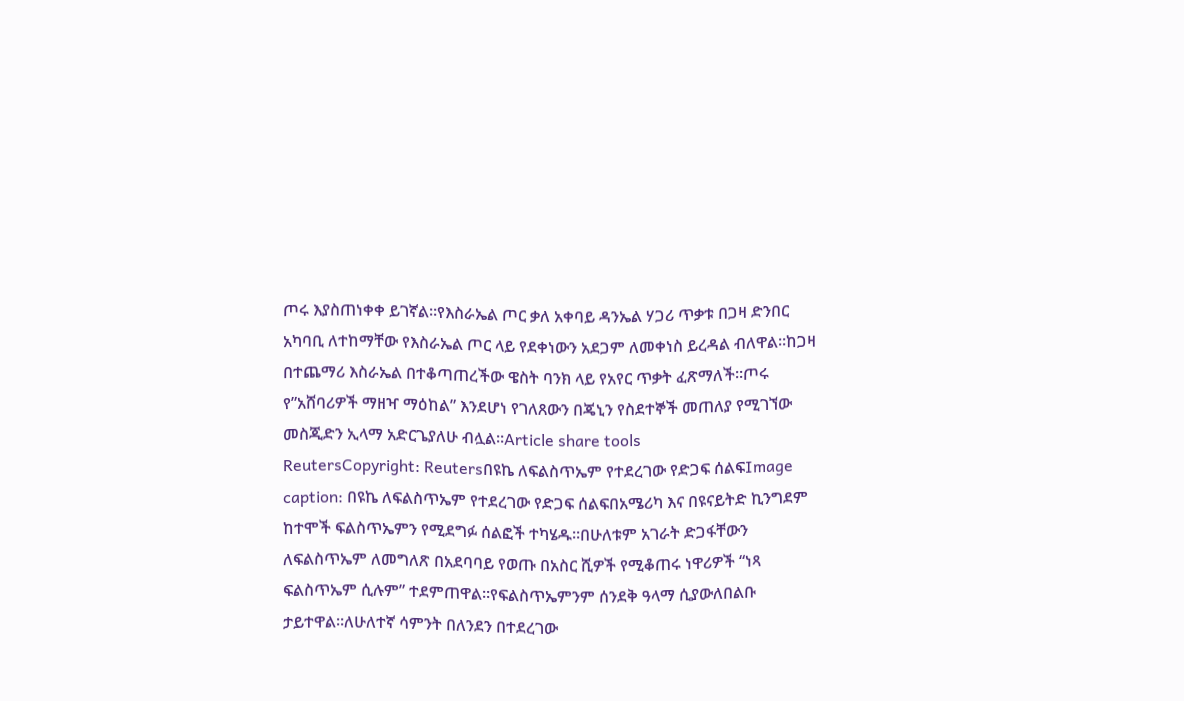ጦሩ እያስጠነቀቀ ይገኛል።የእስራኤል ጦር ቃለ አቀባይ ዳንኤል ሃጋሪ ጥቃቱ በጋዛ ድንበር አካባቢ ለተከማቸው የእስራኤል ጦር ላይ የደቀነውን አደጋም ለመቀነስ ይረዳል ብለዋል።ከጋዛ በተጨማሪ እስራኤል በተቆጣጠረችው ዌስት ባንክ ላይ የአየር ጥቃት ፈጽማለች።ጦሩ የ”አሸባሪዎች ማዘዣ ማዕከል” እንደሆነ የገለጸውን በጄኒን የስደተኞች መጠለያ የሚገኘው መስጂድን ኢላማ አድርጌያለሁ ብሏል።Article share tools
ReutersCopyright: Reutersበዩኬ ለፍልስጥኤም የተደረገው የድጋፍ ሰልፍImage caption: በዩኬ ለፍልስጥኤም የተደረገው የድጋፍ ሰልፍበአሜሪካ እና በዩናይትድ ኪንግደም ከተሞች ፍልስጥኤምን የሚደግፉ ሰልፎች ተካሄዱ።በሁለቱም አገራት ድጋፋቸውን ለፍልስጥኤም ለመግለጽ በአደባባይ የወጡ በአስር ሺዎች የሚቆጠሩ ነዋሪዎች “ነጻ ፍልስጥኤም ሲሉም” ተደምጠዋል።የፍልስጥኤምንም ሰንደቅ ዓላማ ሲያውለበልቡ ታይተዋል።ለሁለተኛ ሳምንት በለንደን በተደረገው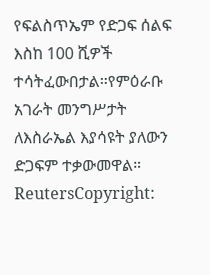የፍልስጥኤም የድጋፍ ሰልፍ እስከ 100 ሺዎች ተሳትፈውበታል።የምዕራቡ አገራት መንግሥታት ለእስራኤል እያሳዩት ያለውን ድጋፍም ተቃውመዋል።
ReutersCopyright: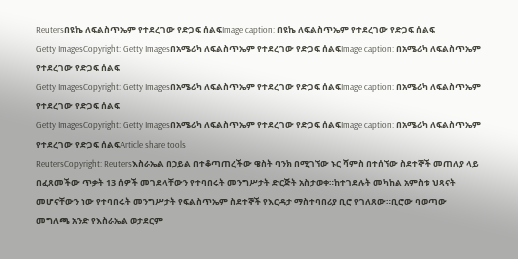Reutersበዩኬ ለፍልስጥኤም የተደረገው የድጋፍ ሰልፍImage caption: በዩኬ ለፍልስጥኤም የተደረገው የድጋፍ ሰልፍ
Getty ImagesCopyright: Getty Imagesበአሜሪካ ለፍልስጥኤም የተደረገው የድጋፍ ሰልፍImage caption: በአሜሪካ ለፍልስጥኤም የተደረገው የድጋፍ ሰልፍ
Getty ImagesCopyright: Getty Imagesበአሜሪካ ለፍልስጥኤም የተደረገው የድጋፍ ሰልፍImage caption: በአሜሪካ ለፍልስጥኤም የተደረገው የድጋፍ ሰልፍ
Getty ImagesCopyright: Getty Imagesበአሜሪካ ለፍልስጥኤም የተደረገው የድጋፍ ሰልፍImage caption: በአሜሪካ ለፍልስጥኤም የተደረገው የድጋፍ ሰልፍArticle share tools
ReutersCopyright: Reutersእስራኤል በኃይል በተቆጣጠረችው ዌስት ባንክ በሚገኘው ኑር ሻምስ በተሰኘው ስደተኞች መጠለያ ላይ በፈጸመችው ጥቃት 13 ሰዎች መገደላቸውን የተባበሩት መንግሥታት ድርጅት አስታወቀ።ከተገደሉት መካከል አምስቱ ህጻናት መሆናቸውን ነው የተባበሩት መንግሥታት የፍልስጥኤም ስደተኞች የእርዳታ ማስተባበሪያ ቢሮ የገለጸው።ቢሮው ባወጣው መግለጫ አንድ የእስራኤል ወታደርም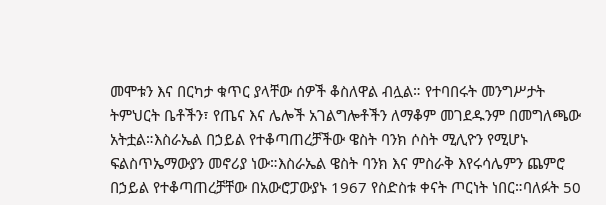መሞቱን እና በርካታ ቁጥር ያላቸው ሰዎች ቆስለዋል ብሏል። የተባበሩት መንግሥታት ትምህርት ቤቶችን፣ የጤና እና ሌሎች አገልግሎቶችን ለማቆም መገደዱንም በመግለጫው አትቷል።እስራኤል በኃይል የተቆጣጠረቻችው ዌስት ባንክ ሶስት ሚሊዮን የሚሆኑ ፍልስጥኤማውያን መኖሪያ ነው።እስራኤል ዌስት ባንክ እና ምስራቅ እየሩሳሌምን ጨምሮ በኃይል የተቆጣጠረቻቸው በአውሮፓውያኑ 1967 የስድስቱ ቀናት ጦርነት ነበር።ባለፉት 50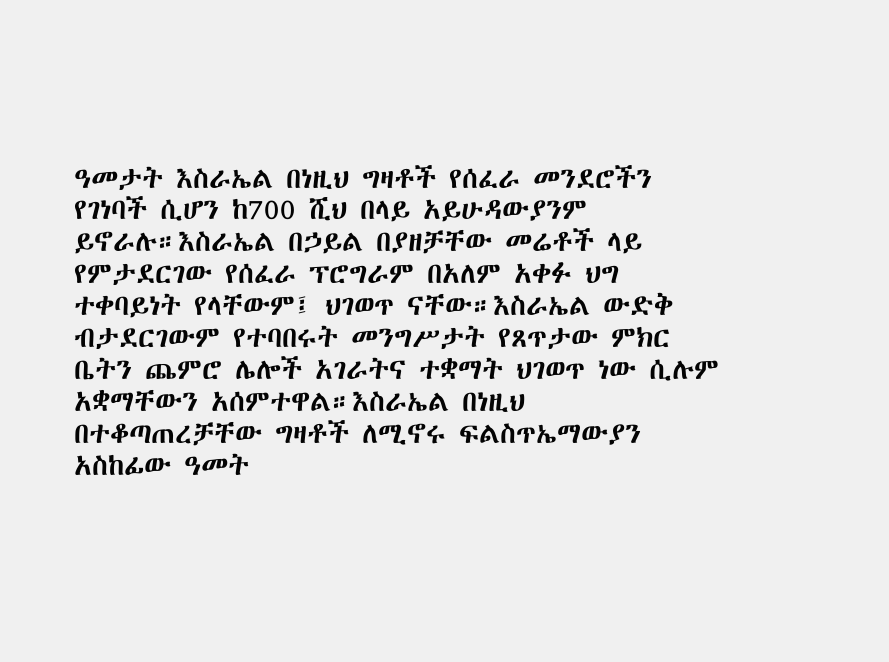ዓመታት እስራኤል በነዚህ ግዛቶች የሰፈራ መንደሮችን የገነባች ሲሆን ከ700 ሺህ በላይ አይሁዳውያንም ይኖራሉ።እስራኤል በኃይል በያዘቻቸው መሬቶች ላይ የምታደርገው የሰፈራ ፕሮግራም በአለም አቀፉ ህግ ተቀባይነት የላቸውም፤ ህገወጥ ናቸው።እስራኤል ውድቅ ብታደርገውም የተባበሩት መንግሥታት የጸጥታው ምክር ቤትን ጨምሮ ሌሎች አገራትና ተቋማት ህገወጥ ነው ሲሉም አቋማቸውን አሰምተዋል።እስራኤል በነዚህ በተቆጣጠረቻቸው ግዛቶች ለሚኖሩ ፍልስጥኤማውያን አስከፊው ዓመት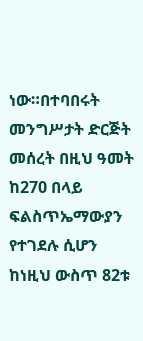ነው።በተባበሩት መንግሥታት ድርጅት መሰረት በዚህ ዓመት ከ270 በላይ ፍልስጥኤማውያን የተገደሉ ሲሆን ከነዚህ ውስጥ 82ቱ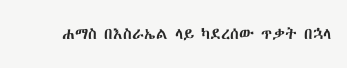ሐማስ በእስራኤል ላይ ካደረሰው ጥቃት በኋላ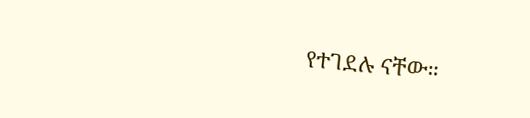የተገደሉ ናቸው።